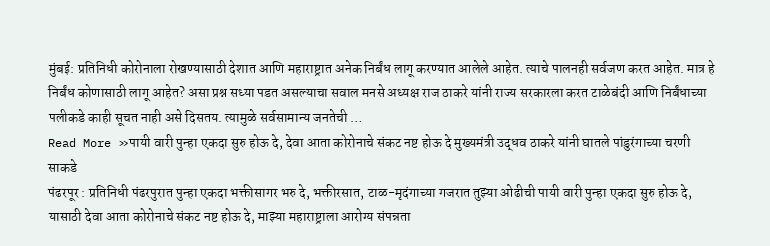मुंबई: प्रतिनिधी कोरोनाला रोखण्यासाठी देशात आणि महाराष्ट्रात अनेक निर्बंध लागू करण्यात आलेले आहेत. त्याचे पालनही सर्वजण करत आहेत. मात्र हे निर्बंध कोणासाठी लागू आहेत? असा प्रश्न सध्या पडत असल्याचा सवाल मनसे अध्यक्ष राज ठाकरे यांनी राज्य सरकारला करत टाळेबंदी आणि निर्बंधाच्या पलीकडे काही सूचत नाही असे दिसतय. त्यामुळे सर्वसामान्य जनतेची …
Read More »पायी वारी पुन्हा एकदा सुरु होऊ दे, देवा आता कोरोनाचे संकट नष्ट होऊ दे मुख्यमंत्री उद्धव ठाकरे यांनी घातले पांडुरंगाच्या चरणी साकडे
पंढरपूर : प्रतिनिधी पंढरपुरात पुन्हा एकदा भक्तीसागर भरु दे, भक्तीरसात, टाळ-मृदंगाच्या गजरात तुझ्या ओढीची पायी वारी पुन्हा एकदा सुरु होऊ दे, यासाठी देवा आता कोरोनाचे संकट नष्ट होऊ दे, माझ्या महाराष्ट्राला आरोग्य संपन्नता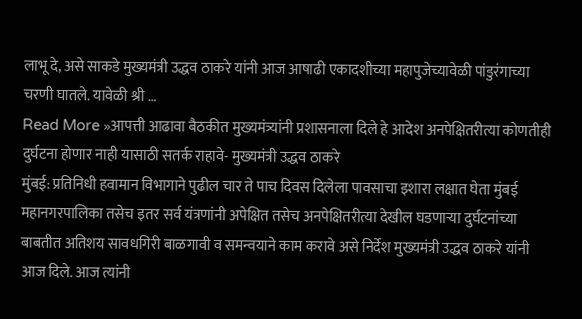लाभू दे, असे साकडे मुख्यमंत्री उद्धव ठाकरे यांनी आज आषाढी एकादशीच्या महापुजेच्यावेळी पांडुरंगाच्या चरणी घातले. यावेळी श्री …
Read More »आपत्ती आढावा बैठकीत मुख्यमंत्र्यांनी प्रशासनाला दिले हे आदेश अनपेक्षितरीत्या कोणतीही दुर्घटना होणार नाही यासाठी सतर्क राहावे- मुख्यमंत्री उद्धव ठाकरे
मुंबई: प्रतिनिधी हवामान विभागाने पुढील चार ते पाच दिवस दिलेला पावसाचा इशारा लक्षात घेता मुंबई महानगरपालिका तसेच इतर सर्व यंत्रणांनी अपेक्षित तसेच अनपेक्षितरीत्या देखील घडणाऱ्या दुर्घटनांच्या बाबतीत अतिशय सावधगिरी बाळगावी व समन्वयाने काम करावे असे निर्देश मुख्यमंत्री उद्धव ठाकरे यांनी आज दिले. आज त्यांनी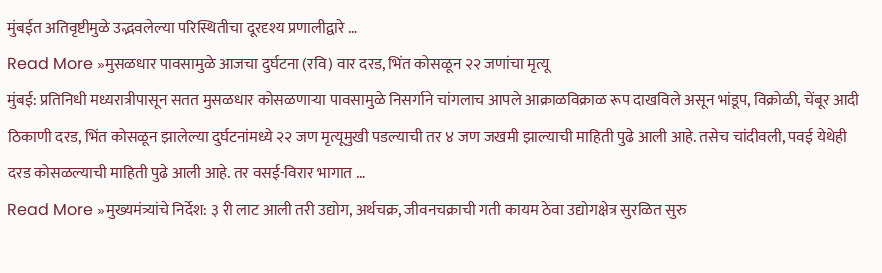मुंबईत अतिवृष्टीमुळे उद्भवलेल्या परिस्थितीचा दूरदृश्य प्रणालीद्वारे …
Read More »मुसळधार पावसामुळे आजचा दुर्घटना (रवि) वार दरड, भिंत कोसळून २२ जणांचा मृत्यू
मुंबई: प्रतिनिधी मध्यरात्रीपासून सतत मुसळधार कोसळणाऱ्या पावसामुळे निसर्गाने चांगलाच आपले आक्राळविक्राळ रूप दाखविले असून भांडूप, विक्रोळी, चेंबूर आदी ठिकाणी दरड, भिंत कोसळून झालेल्या दुर्घटनांमध्ये २२ जण मृत्यूमुखी पडल्याची तर ४ जण जखमी झाल्याची माहिती पुढे आली आहे. तसेच चांदीवली, पवई येथेही दरड कोसळल्याची माहिती पुढे आली आहे. तर वसई-विरार भागात …
Read More »मुख्यमंत्र्यांचे निर्देश: ३ री लाट आली तरी उद्योग, अर्थचक्र, जीवनचक्राची गती कायम ठेवा उद्योगक्षेत्र सुरळित सुरु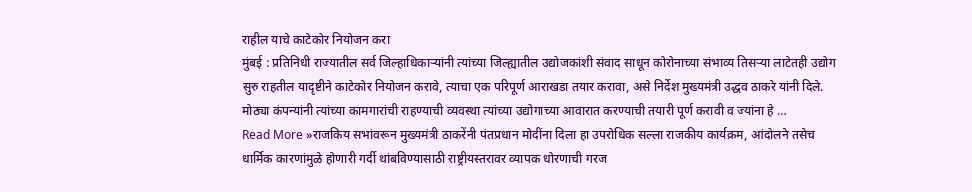राहील याचे काटेकोर नियोजन करा
मुंबई : प्रतिनिधी राज्यातील सर्व जिल्हाधिकाऱ्यांनी त्यांच्या जिल्ह्यातील उद्योजकांशी संवाद साधून कोरोनाच्या संभाव्य तिसऱ्या लाटेतही उद्योग सुरु राहतील यादृष्टीने काटेकोर नियोजन करावे, त्याचा एक परिपूर्ण आराखडा तयार करावा, असे निर्देश मुख्यमंत्री उद्धव ठाकरे यांनी दिले. मोठ्या कंपन्यांनी त्यांच्या कामगारांची राहण्याची व्यवस्था त्यांच्या उद्योगाच्या आवारात करण्याची तयारी पूर्ण करावी व ज्यांना हे …
Read More »राजकिय सभांवरून मुख्यमंत्री ठाकरेंनी पंतप्रधान मोदींना दिला हा उपरोधिक सल्ला राजकीय कार्यक्रम, आंदोलने तसेच धार्मिक कारणांमुळे होणारी गर्दी थांबविण्यासाठी राष्ट्रीयस्तरावर व्यापक धोरणाची गरज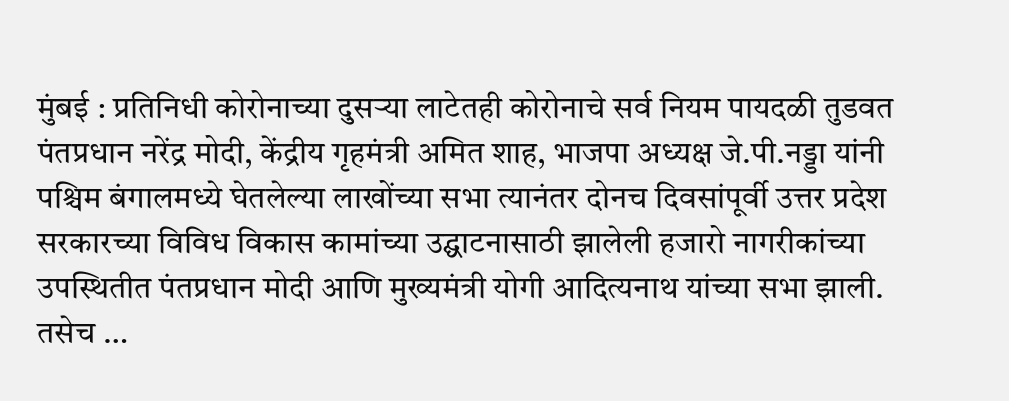मुंबई : प्रतिनिधी कोरोनाच्या दुसऱ्या लाटेतही कोरोनाचे सर्व नियम पायदळी तुडवत पंतप्रधान नरेंद्र मोदी, केंद्रीय गृहमंत्री अमित शाह, भाजपा अध्यक्ष जे.पी.नड्डा यांनी पश्चिम बंगालमध्ये घेतलेल्या लाखोंच्या सभा त्यानंतर दोनच दिवसांपूर्वी उत्तर प्रदेश सरकारच्या विविध विकास कामांच्या उद्घाटनासाठी झालेली हजारो नागरीकांच्या उपस्थितीत पंतप्रधान मोदी आणि मुख्यमंत्री योगी आदित्यनाथ यांच्या सभा झाली. तसेच …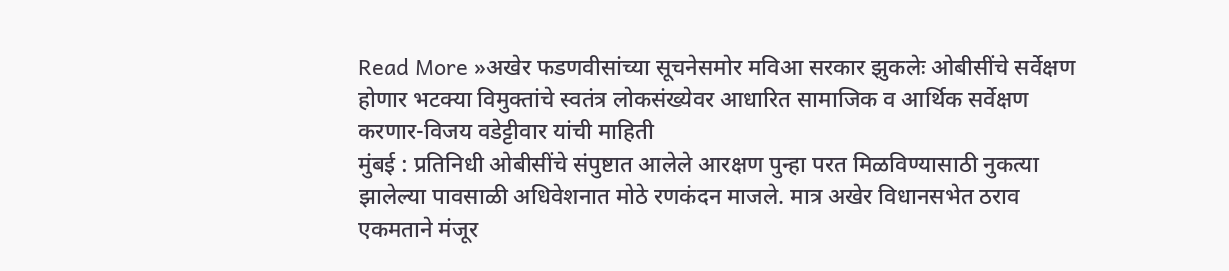Read More »अखेर फडणवीसांच्या सूचनेसमोर मविआ सरकार झुकलेः ओबीसींचे सर्वेक्षण होणार भटक्या विमुक्तांचे स्वतंत्र लोकसंख्येवर आधारित सामाजिक व आर्थिक सर्वेक्षण करणार-विजय वडेट्टीवार यांची माहिती
मुंबई : प्रतिनिधी ओबीसींचे संपुष्टात आलेले आरक्षण पुन्हा परत मिळविण्यासाठी नुकत्या झालेल्या पावसाळी अधिवेशनात मोठे रणकंदन माजले. मात्र अखेर विधानसभेत ठराव एकमताने मंजूर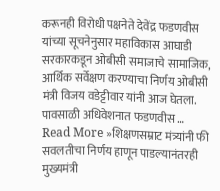करूनही विरोधी पक्षनेते देवेंद्र फडणवीस यांच्या सूचनेनुसार महाविकास आघाडी सरकारकडून ओबीसी समाजाचे सामाजिक, आर्थिक सर्वेक्षण करण्याचा निर्णय ओबीसी मंत्री विजय वडेट्टीवार यांनी आज घेतला. पावसाळी अधिवेशनात फडणवीस …
Read More »शिक्षणसम्राट मंत्र्यांनी फी सवलतीचा निर्णय हाणून पाडल्यानंतरही मुख्यमंत्री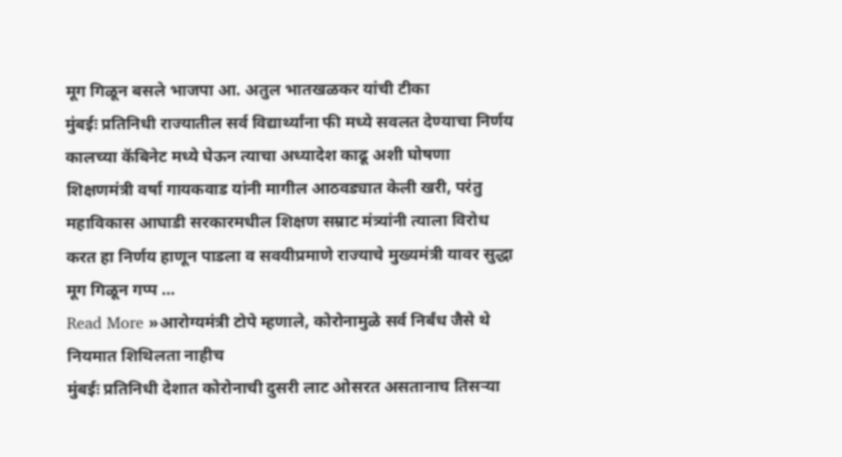मूग गिळून बसले भाजपा आ. अतुल भातखळकर यांची टीका
मुंबईः प्रतिनिधी राज्यातील सर्व विद्यार्थ्यांना फी मध्ये सवलत देण्याचा निर्णय कालच्या कॅबिनेट मध्ये घेऊन त्याचा अध्यादेश काढू अशी घोषणा शिक्षणमंत्री वर्षा गायकवाड यांनी मागील आठवड्यात केली खरी, परंतु महाविकास आघाडी सरकारमधील शिक्षण सम्राट मंत्र्यांनी त्याला विरोध करत हा निर्णय हाणून पाडला व सवयीप्रमाणे राज्याचे मुख्यमंत्री यावर सुद्धा मूग गिळून गप्प …
Read More »आरोग्यमंत्री टोपे म्हणाले, कोरोनामुळे सर्व निर्बंध जैसे थे नियमात शिथिलता नाहीच
मुंबईः प्रतिनिधी देशात कोरोनाची दुसरी लाट ओसरत असतानाच तिसऱ्या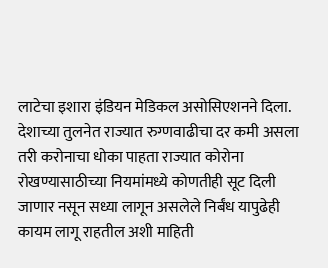लाटेचा इशारा इंडियन मेडिकल असोसिएशनने दिला. देशाच्या तुलनेत राज्यात रुग्णवाढीचा दर कमी असला तरी करोनाचा धोका पाहता राज्यात कोरोना रोखण्यासाठीच्या नियमांमध्ये कोणतीही सूट दिली जाणार नसून सध्या लागून असलेले निर्बंध यापुढेही कायम लागू राहतील अशी माहिती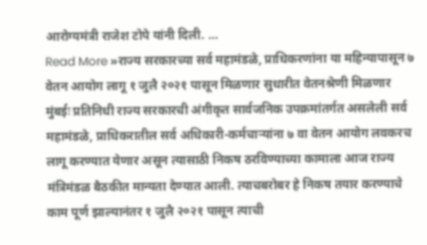आरोग्यमंत्री राजेश टोपे यांनी दिली. …
Read More »राज्य सरकारच्या सर्व महामंडळे, प्राधिकरणांना या महिन्यापासून ७ वेतन आयोग लागू १ जुलै २०२१ पासून मिळणार सुधारीत वेतनश्रेणी मिळणार
मुंबईः प्रतिनिधी राज्य सरकारची अंगीकृत सार्वजनिक उपक्रमांतर्गत असलेली सर्व महामंडळे, प्राधिकरातील सर्व अधिकारी-कर्मचाऱ्यांना ७ वा वेतन आयोग लवकरच लागू करण्यात येणार असून त्यासाठी निकष ठरविण्याच्या कामाला आज राज्य मंत्रिमंडळ बैठकीत मान्यता देण्यात आली. त्याचबरोबर हे निकष तयार करण्याचे काम पूर्ण झाल्यानंतर १ जुलै २०२१ पासून त्याची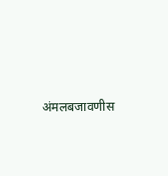अंमलबजावणीस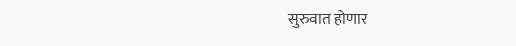सुरुवात होणार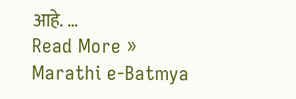आहे. …
Read More »
Marathi e-Batmya